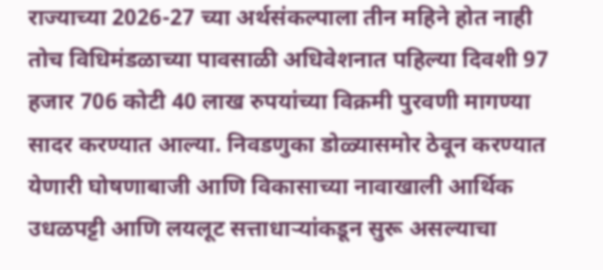राज्याच्या 2026-27 च्या अर्थसंकल्पाला तीन महिने होत नाही तोच विधिमंडळाच्या पावसाळी अधिवेशनात पहिल्या दिवशी 97 हजार 706 कोटी 40 लाख रुपयांच्या विक्रमी पुरवणी मागण्या सादर करण्यात आल्या. निवडणुका डोळ्यासमोर ठेवून करण्यात येणारी घोषणाबाजी आणि विकासाच्या नावाखाली आर्थिक उधळपट्टी आणि लयलूट सत्ताधाऱ्यांकडून सुरू असल्याचा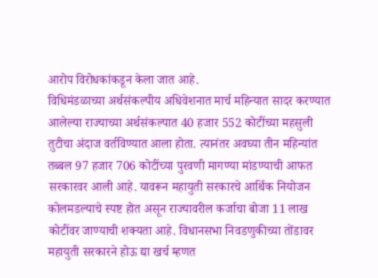आरोप विरोधकांकडून केला जात आहे.
विधिमंडळाच्या अर्थसंकल्पीय अधिवेशनात मार्च महिन्यात सादर करण्यात आलेल्या राज्याच्या अर्थसंकल्पात 40 हजार 552 कोटींच्या महसुली तुटीचा अंदाज वर्तविण्यात आला होता. त्यानंतर अवघ्या तीन महिन्यांत तब्बल 97 हजार 706 कोटींच्या पुरवणी मागण्या मांडण्याची आफत सरकारवर आली आहे. यावरून महायुती सरकारचे आर्थिक नियोजन कोलमडल्याचे स्पष्ट होत असून राज्यावरील कर्जाचा बोजा 11 लाख कोटींवर जाण्याची शक्यता आहे. विधानसभा निवडणुकीच्या तोंडावर महायुती सरकारने होऊ द्या खर्च म्हणत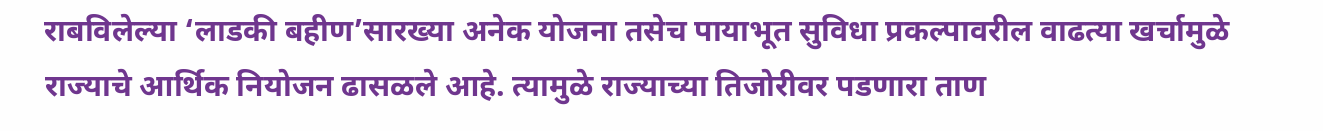राबविलेल्या ‘लाडकी बहीण’सारख्या अनेक योजना तसेच पायाभूत सुविधा प्रकल्पावरील वाढत्या खर्चामुळे राज्याचे आर्थिक नियोजन ढासळले आहे. त्यामुळे राज्याच्या तिजोरीवर पडणारा ताण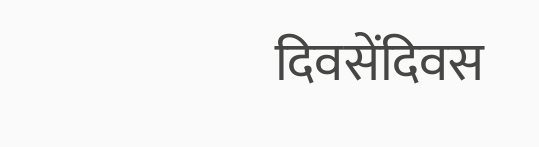दिवसेंदिवस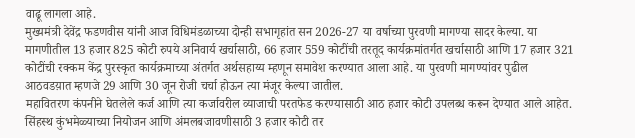वाढू लागला आहे.
मुख्यमंत्री देवेंद्र फडणवीस यांनी आज विधिमंडळाच्या दोन्ही सभागृहांत सन 2026-27 या वर्षाच्या पुरवणी मागण्या सादर केल्या. या मागणीतील 13 हजार 825 कोटी रुपये अनिवार्य खर्चासाठी, 66 हजार 559 कोटींची तरतूद कार्यक्रमांतर्गत खर्चासाठी आणि 17 हजार 321 कोटींची रक्कम केंद्र पुरस्कृत कार्यक्रमाच्या अंतर्गत अर्थसहाय्य म्हणून समावेश करण्यात आला आहे. या पुरवणी मागण्यांवर पुढील आठवडय़ात म्हणजे 29 आणि 30 जून रोजी चर्चा होऊन त्या मंजूर केल्या जातील.
महावितरण कंपनीने घेतलेले कर्ज आणि त्या कर्जावरील व्याजाची परतफेड करण्यासाठी आठ हजार कोटी उपलब्ध करून देण्यात आले आहेत. सिंहस्थ कुंभमेळ्याच्या नियोजन आणि अंमलबजावणीसाठी 3 हजार कोटी तर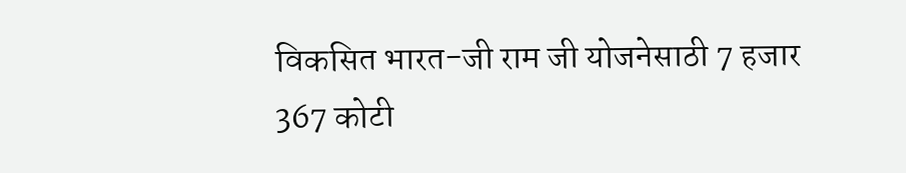विकसित भारत-जी राम जी योजनेसाठी 7 हजार 367 कोटी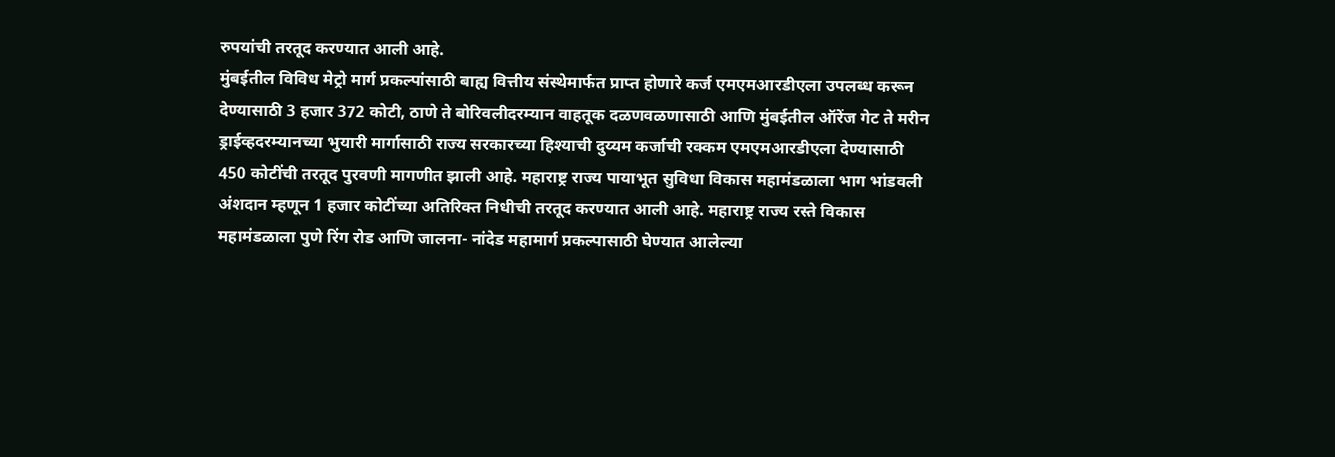रुपयांची तरतूद करण्यात आली आहे.
मुंबईतील विविध मेट्रो मार्ग प्रकल्पांसाठी बाह्य वित्तीय संस्थेमार्फत प्राप्त होणारे कर्ज एमएमआरडीएला उपलब्ध करून देण्यासाठी 3 हजार 372 कोटी, ठाणे ते बोरिवलीदरम्यान वाहतूक दळणवळणासाठी आणि मुंबईतील ऑरेंज गेट ते मरीन ड्राईव्हदरम्यानच्या भुयारी मार्गासाठी राज्य सरकारच्या हिश्याची दुय्यम कर्जाची रक्कम एमएमआरडीएला देण्यासाठी 450 कोटींची तरतूद पुरवणी मागणीत झाली आहे. महाराष्ट्र राज्य पायाभूत सुविधा विकास महामंडळाला भाग भांडवली अंशदान म्हणून 1 हजार कोटींच्या अतिरिक्त निधीची तरतूद करण्यात आली आहे. महाराष्ट्र राज्य रस्ते विकास महामंडळाला पुणे रिंग रोड आणि जालना- नांदेड महामार्ग प्रकल्पासाठी घेण्यात आलेल्या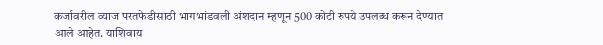कर्जावरील व्याज परतफेडीसाठी भागभांडवली अंशदान म्हणून 500 कोटी रुपये उपलब्ध करून देण्यात आले आहेत. याशिवाय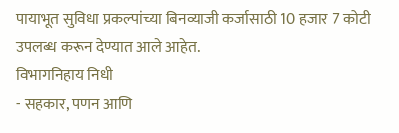पायाभूत सुविधा प्रकल्पांच्या बिनव्याजी कर्जासाठी 10 हजार 7 कोटी उपलब्ध करून देण्यात आले आहेत.
विभागनिहाय निधी
- सहकार, पणन आणि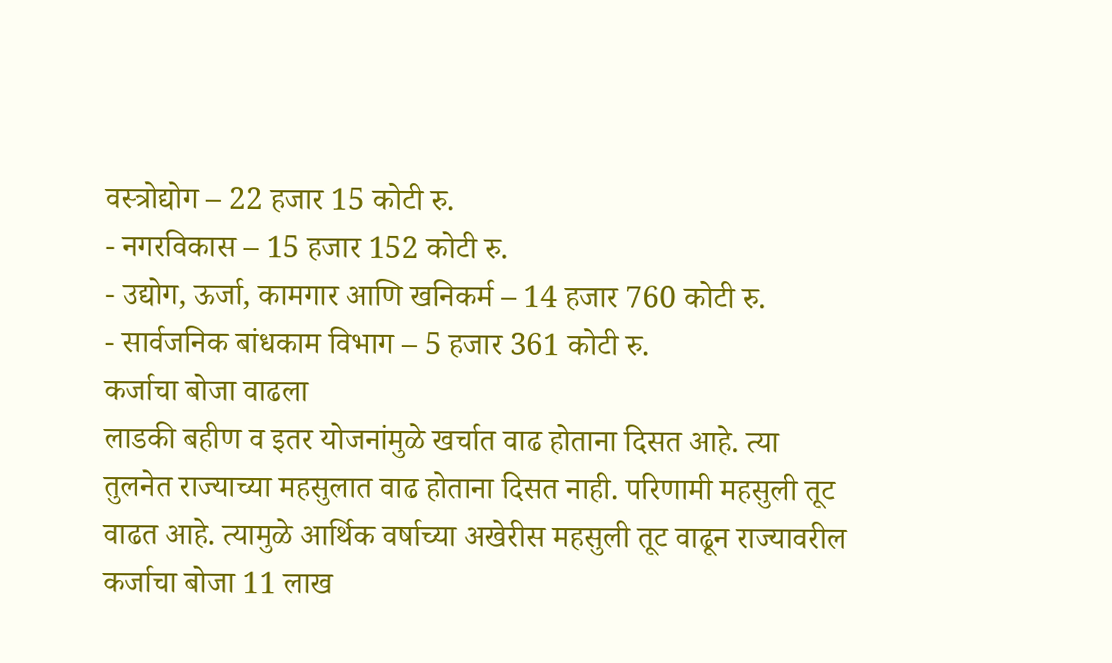वस्त्रोद्योग – 22 हजार 15 कोटी रु.
- नगरविकास – 15 हजार 152 कोटी रु.
- उद्योग, ऊर्जा, कामगार आणि खनिकर्म – 14 हजार 760 कोटी रु.
- सार्वजनिक बांधकाम विभाग – 5 हजार 361 कोटी रु.
कर्जाचा बोजा वाढला
लाडकी बहीण व इतर योजनांमुळे खर्चात वाढ होताना दिसत आहे. त्या तुलनेत राज्याच्या महसुलात वाढ होताना दिसत नाही. परिणामी महसुली तूट वाढत आहे. त्यामुळे आर्थिक वर्षाच्या अखेरीस महसुली तूट वाढून राज्यावरील कर्जाचा बोजा 11 लाख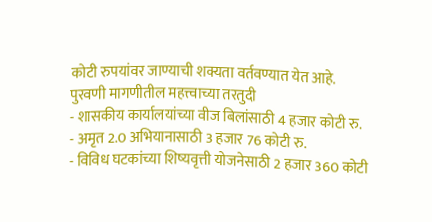कोटी रुपयांवर जाण्याची शक्यता वर्तवण्यात येत आहे.
पुरवणी मागणीतील महत्त्वाच्या तरतुदी
- शासकीय कार्यालयांच्या वीज बिलांसाठी 4 हजार कोटी रु.
- अमृत 2.0 अभियानासाठी 3 हजार 76 कोटी रु.
- विविध घटकांच्या शिष्यवृत्ती योजनेसाठी 2 हजार 360 कोटी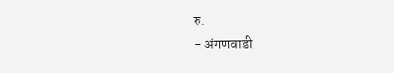रु.
- अंगणवाडी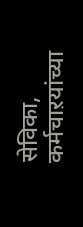सेविका, कर्मचाऱयांच्या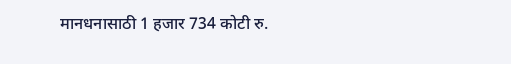मानधनासाठी 1 हजार 734 कोटी रु.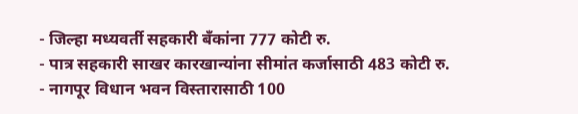- जिल्हा मध्यवर्ती सहकारी बँकांना 777 कोटी रु.
- पात्र सहकारी साखर कारखान्यांना सीमांत कर्जासाठी 483 कोटी रु.
- नागपूर विधान भवन विस्तारासाठी 100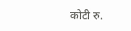कोटी रु.